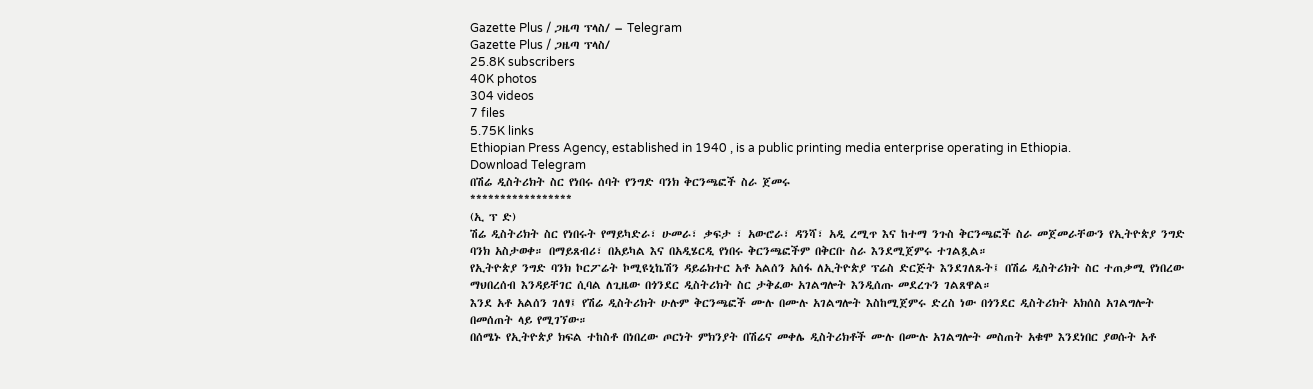Gazette Plus / ጋዜጣ ፕላስ/ – Telegram
Gazette Plus / ጋዜጣ ፕላስ/
25.8K subscribers
40K photos
304 videos
7 files
5.75K links
Ethiopian Press Agency, established in 1940 , is a public printing media enterprise operating in Ethiopia.
Download Telegram
በሽሬ ዲስትሪክት ስር የነበሩ ሰባት የንግድ ባንክ ቅርንጫፎች ስራ ጀመሩ
*****************
(ኢ ፕ ድ)
ሽሬ ዲስትሪክት ስር የነበሩት የማይካድራ፣ ሁመራ፣ ቃፍታ ፣ አውሮራ፣ ዳንሻ፣ አዲ ረሚጥ እና ከተማ ንጉስ ቅርንጫፎች ስራ መጀመራቸውን የኢትዮጵያ ንግድ ባንክ አስታወቀ። በማይጸብሪ፣ በአይካል እና በአዲሄርዲ የነበሩ ቅርንጫፎችም በቅርቡ ስራ እንደሚጀምሩ ተገልጿል።
የኢትዮጵያ ንግድ ባንክ ኮርፖሬት ኮሚዩኒኬሽን ዳይሬክተር አቶ አልሰን አሰፋ ለኢትዮጵያ ፕሬስ ድርጅት እንደገለጹት፤ በሽሬ ዲስትሪክት ስር ተጠቃሚ የነበረው ማህበረሰብ እንዳይቸገር ሲባል ለጊዜው በጎንደር ዲስትሪክት ስር ታቅፈው አገልግሎት እንዲሰጡ መደረጉን ገልጸዋል።
እንደ አቶ አልሰን ገለፃ፤ የሽሬ ዲስትሪክት ሁሉም ቅርንጫፎች ሙሉ በሙሉ አገልግሎት እስከሚጀምሩ ድረስ ነው በጎንደር ዲስትሪክት አክሰስ አገልግሎት በመሰጠት ላይ የሚገኘው።
በሰሜኑ የኢትዮጵያ ክፍል ተከስቶ በነበረው ጦርነት ምክንያት በሽሬና መቀሌ ዲስትሪክቶች ሙሉ በሙሉ አገልግሎት መስጠት አቁሞ እንደነበር ያወሱት አቶ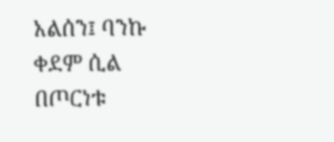አልሰን፤ ባንኩ ቀደም ሲል በጦርነቱ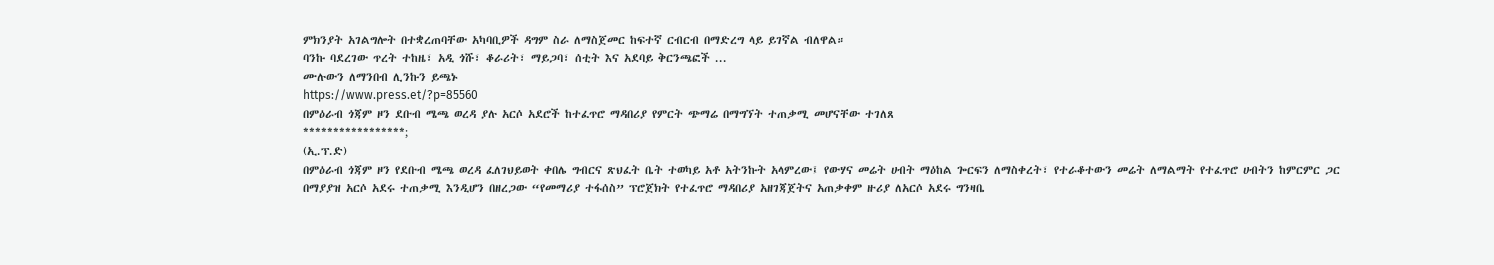ምክንያት አገልግሎት በተቋረጠባቸው አካባቢዎች ዳግም ስራ ለማስጀመር ከፍተኛ ርብርብ በማድረግ ላይ ይገኛል ብለዋል።
ባንኩ ባደረገው ጥረት ተከዜ፣ አዲ ጎሹ፣ ቆራሪት፣ ማይጋባ፣ ሰቲት እና አደባይ ቅርንጫፎች ...
ሙሉውን ለማንበብ ሊንኩን ይጫኑ
https://www.press.et/?p=85560
በምዕራብ ጎጃም ዞን ደቡብ ሜጫ ወረዳ ያሉ አርሶ አደሮች ከተፈጥሮ ማዳበሪያ የምርት ጭማሬ በማግኘት ተጠቃሚ መሆናቸው ተገለጸ
*****************;
(ኢ.ፕ.ድ)
በምዕራብ ጎጃም ዞን የደቡብ ሜጫ ወረዳ ፈለገህይወት ቀበሌ ግብርና ጽህፈት ቤት ተወካይ አቶ አትንኩት አላምረው፤ የውሃና መሬት ሀብት ማዕከል ጐርፍን ለማስቀረት፣ የተራቆተውን መሬት ለማልማት የተፈጥሮ ሀብትን ከምርምር ጋር በማያያዝ አርሶ አደሩ ተጠቃሚ እንዲሆን በዘረጋው “የመማሪያ ተፋሰስ” ፕሮጀክት የተፈጥሮ ማዳበሪያ አዘገጃጀትና አጠቃቀም ዙሪያ ለአርሶ አደሩ ግንዛቤ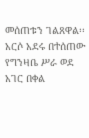መሰጠቱን ገልጸዋል፡፡
አርሶ አደሩ በተሰጠው የግንዛቤ ሥራ ወደ አገር በቀል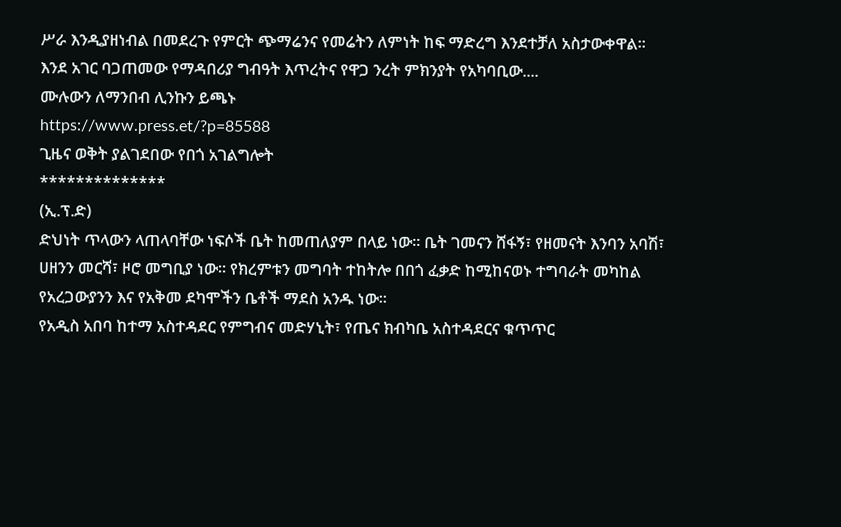ሥራ እንዲያዘነብል በመደረጉ የምርት ጭማሬንና የመሬትን ለምነት ከፍ ማድረግ እንደተቻለ አስታውቀዋል፡፡
እንደ አገር ባጋጠመው የማዳበሪያ ግብዓት እጥረትና የዋጋ ንረት ምክንያት የአካባቢው....
ሙሉውን ለማንበብ ሊንኩን ይጫኑ
https://www.press.et/?p=85588
ጊዜና ወቅት ያልገደበው የበጎ አገልግሎት
**************
(ኢ.ፕ.ድ)
ድህነት ጥላውን ላጠላባቸው ነፍሶች ቤት ከመጠለያም በላይ ነው። ቤት ገመናን ሸፋኝ፣ የዘመናት እንባን አባሽ፣ ሀዘንን መርሻ፣ ዞሮ መግቢያ ነው። የክረምቱን መግባት ተከትሎ በበጎ ፈቃድ ከሚከናወኑ ተግባራት መካከል የአረጋውያንን እና የአቅመ ደካሞችን ቤቶች ማደስ አንዱ ነው።
የአዲስ አበባ ከተማ አስተዳደር የምግብና መድሃኒት፣ የጤና ክብካቤ አስተዳደርና ቁጥጥር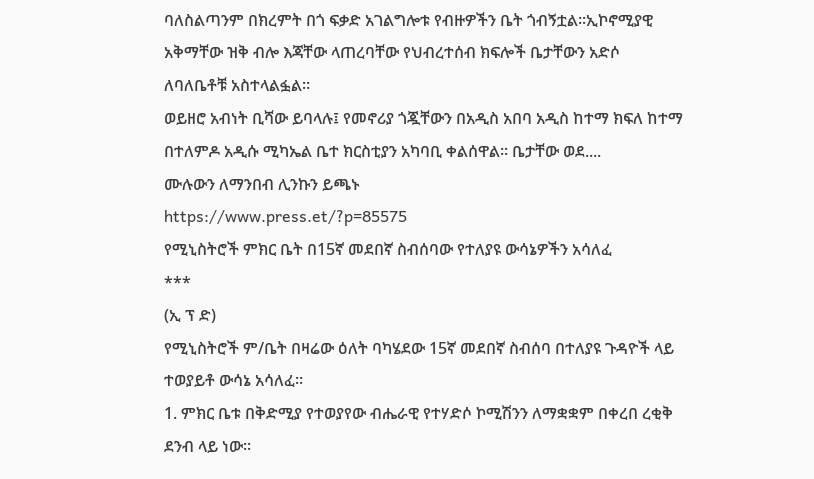ባለስልጣንም በክረምት በጎ ፍቃድ አገልግሎቱ የብዙዎችን ቤት ጎብኝቷል።ኢኮኖሚያዊ አቅማቸው ዝቅ ብሎ እጃቸው ላጠረባቸው የህብረተሰብ ክፍሎች ቤታቸውን አድሶ ለባለቤቶቹ አስተላልፏል።
ወይዘሮ አብነት ቢሻው ይባላሉ፤ የመኖሪያ ጎጇቸውን በአዲስ አበባ አዲስ ከተማ ክፍለ ከተማ በተለምዶ አዲሱ ሚካኤል ቤተ ክርስቲያን አካባቢ ቀልሰዋል። ቤታቸው ወደ....
ሙሉውን ለማንበብ ሊንኩን ይጫኑ
https://www.press.et/?p=85575
የሚኒስትሮች ምክር ቤት በ15ኛ መደበኛ ስብሰባው የተለያዩ ውሳኔዎችን አሳለፈ
***
(ኢ ፕ ድ)
የሚኒስትሮች ም/ቤት በዛሬው ዕለት ባካሄደው 15ኛ መደበኛ ስብሰባ በተለያዩ ጉዳዮች ላይ ተወያይቶ ውሳኔ አሳለፈ፡፡
1. ምክር ቤቱ በቅድሚያ የተወያየው ብሔራዊ የተሃድሶ ኮሚሽንን ለማቋቋም በቀረበ ረቂቅ ደንብ ላይ ነው፡፡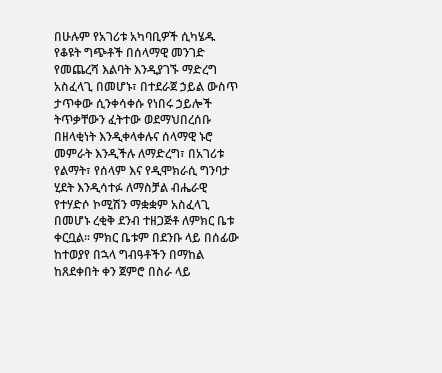በሁሉም የአገሪቱ አካባቢዎች ሲካሄዱ የቆዩት ግጭቶች በሰላማዊ መንገድ የመጨረሻ እልባት እንዲያገኙ ማድረግ አስፈላጊ በመሆኑ፣ በተደራጀ ኃይል ውስጥ ታጥቀው ሲንቀሳቀሱ የነበሩ ኃይሎች ትጥቃቸውን ፈትተው ወደማህበረሰቡ በዘላቂነት እንዲቀላቀሉና ሰላማዊ ኑሮ መምራት እንዲችሉ ለማድረግ፣ በአገሪቱ የልማት፣ የሰላም እና የዲሞክራሲ ግንባታ ሂደት እንዲሳተፉ ለማስቻል ብሔራዊ የተሃድሶ ኮሚሽን ማቋቋም አስፈላጊ በመሆኑ ረቂቅ ደንብ ተዘጋጅቶ ለምክር ቤቱ ቀርቧል፡፡ ምክር ቤቱም በደንቡ ላይ በሰፊው ከተወያየ በኋላ ግብዓቶችን በማከል ከጸደቀበት ቀን ጀምሮ በስራ ላይ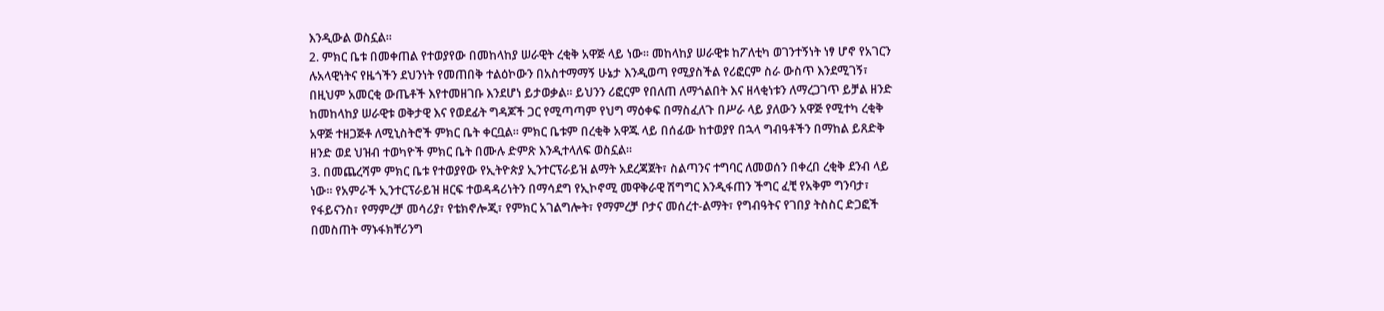እንዲውል ወስኗል፡፡
2. ምክር ቤቱ በመቀጠል የተወያየው በመከላከያ ሠራዊት ረቂቅ አዋጅ ላይ ነው፡፡ መከላከያ ሠራዊቱ ከፖለቲካ ወገንተኝነት ነፃ ሆኖ የአገርን ሉአላዊነትና የዜጎችን ደህንነት የመጠበቅ ተልዕኮውን በአስተማማኝ ሁኔታ እንዲወጣ የሚያስችል የሪፎርም ስራ ውስጥ እንደሚገኝ፣ በዚህም አመርቂ ውጤቶች እየተመዘገቡ እንደሆነ ይታወቃል፡፡ ይህንን ሪፎርም የበለጠ ለማጎልበት እና ዘላቂነቱን ለማረጋገጥ ይቻል ዘንድ ከመከላከያ ሠራዊቱ ወቅታዊ እና የወደፊት ግዳጆች ጋር የሚጣጣም የህግ ማዕቀፍ በማስፈለጉ በሥራ ላይ ያለውን አዋጅ የሚተካ ረቂቅ አዋጅ ተዘጋጅቶ ለሚኒስትሮች ምክር ቤት ቀርቧል፡፡ ምክር ቤቱም በረቂቅ አዋጁ ላይ በሰፊው ከተወያየ በኋላ ግብዓቶችን በማከል ይጸድቅ ዘንድ ወደ ህዝብ ተወካዮች ምክር ቤት በሙሉ ድምጽ እንዲተላለፍ ወስኗል፡፡
3. በመጨረሻም ምክር ቤቱ የተወያየው የኢትዮጵያ ኢንተርፕራይዝ ልማት አደረጃጀት፣ ስልጣንና ተግባር ለመወሰን በቀረበ ረቂቅ ደንብ ላይ ነው፡፡ የአምራች ኢንተርፕራይዝ ዘርፍ ተወዳዳሪነትን በማሳደግ የኢኮኖሚ መዋቅራዊ ሽግግር እንዲፋጠን ችግር ፈቺ የአቅም ግንባታ፣ የፋይናንስ፣ የማምረቻ መሳሪያ፣ የቴክኖሎጂ፣ የምክር አገልግሎት፣ የማምረቻ ቦታና መሰረተ-ልማት፣ የግብዓትና የገበያ ትስስር ድጋፎች በመስጠት ማኑፋክቸሪንግ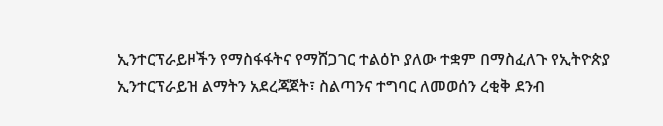ኢንተርፕራይዞችን የማስፋፋትና የማሸጋገር ተልዕኮ ያለው ተቋም በማስፈለጉ የኢትዮጵያ ኢንተርፕራይዝ ልማትን አደረጃጀት፣ ስልጣንና ተግባር ለመወሰን ረቂቅ ደንብ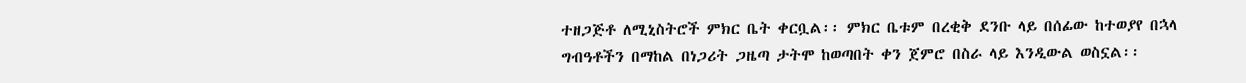ተዘጋጅቶ ለሚኒስትሮች ምክር ቤት ቀርቧል፡፡ ምክር ቤቱም በረቂቅ ደንቡ ላይ በሰፊው ከተወያየ በኋላ ግብዓቶችን በማከል በነጋሪት ጋዜጣ ታትሞ ከወጣበት ቀን ጀምሮ በስራ ላይ እንዲውል ወስኗል፡፡